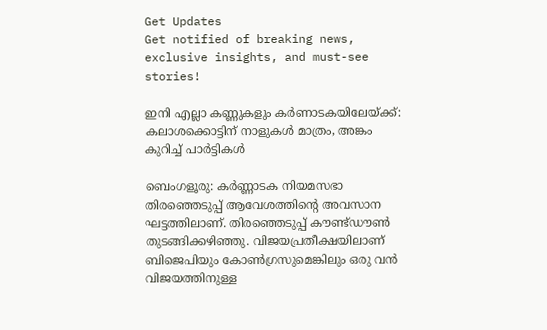Get Updates
Get notified of breaking news, exclusive insights, and must-see stories!

ഇനി എല്ലാ കണ്ണുകളും കര്‍ണാടകയിലേയ്ക്ക്: കലാശക്കൊട്ടിന് നാളുകള്‍ മാത്രം, അങ്കം കുറിച്ച് പാര്‍ട്ടികള്‍

ബെംഗളൂരു: കര്‍ണ്ണാടക നിയമസഭാ തിരഞ്ഞെടുപ്പ് ആവേശത്തിന്റെ അവസാന ഘട്ടത്തിലാണ്. തിരഞ്ഞെടുപ്പ് കൗണ്ട്ഡൗണ്‍ തുടങ്ങിക്കഴിഞ്ഞു. വിജയപ്രതീക്ഷയിലാണ് ബിജെപിയും കോണ്‍ഗ്രസുമെങ്കിലും ഒരു വന്‍ വിജയത്തിനുള്ള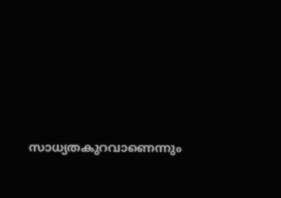സാധ്യതകുറവാണെന്നും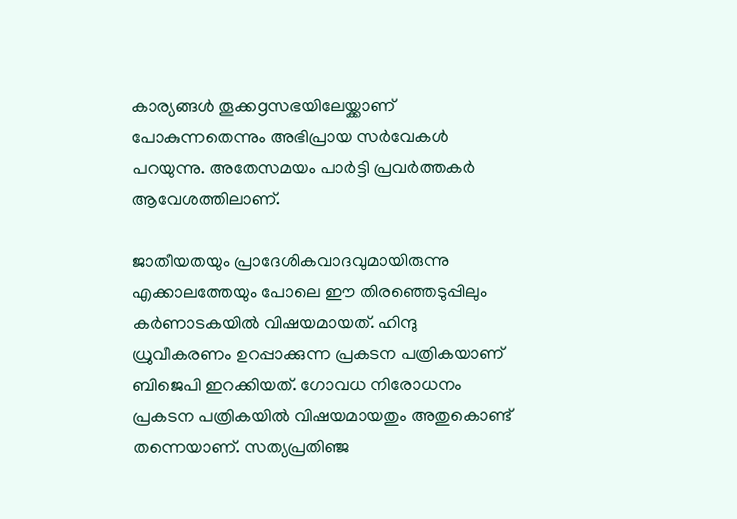കാര്യങ്ങള്‍ തൂക്കgസഭയിലേയ്ക്കാണ് പോകുന്നതെന്നും അഭിപ്രായ സര്‍വേകള്‍ പറയുന്നു. അതേസമയം പാര്‍ട്ടി പ്രവര്‍ത്തകര്‍ ആവേശത്തിലാണ്.

ജാതീയതയും പ്രാദേശികവാദവുമായിരുന്നു എക്കാലത്തേയും പോലെ ഈ തിരഞ്ഞെടുപ്പിലും കര്‍ണാടകയില്‍ വിഷയമായത്. ഹിന്ദു ധ്രുവീകരണം ഉറപ്പാക്കുന്ന പ്രകടന പത്രികയാണ് ബിജെപി ഇറക്കിയത്. ഗോവധ നിരോധനം പ്രകടന പത്രികയില്‍ വിഷയമായതും അതുകൊണ്ട് തന്നെയാണ്. സത്യപ്രതിഞ്ജ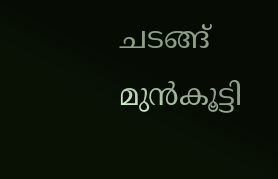ചടങ്ങ് മുന്‍കൂട്ടി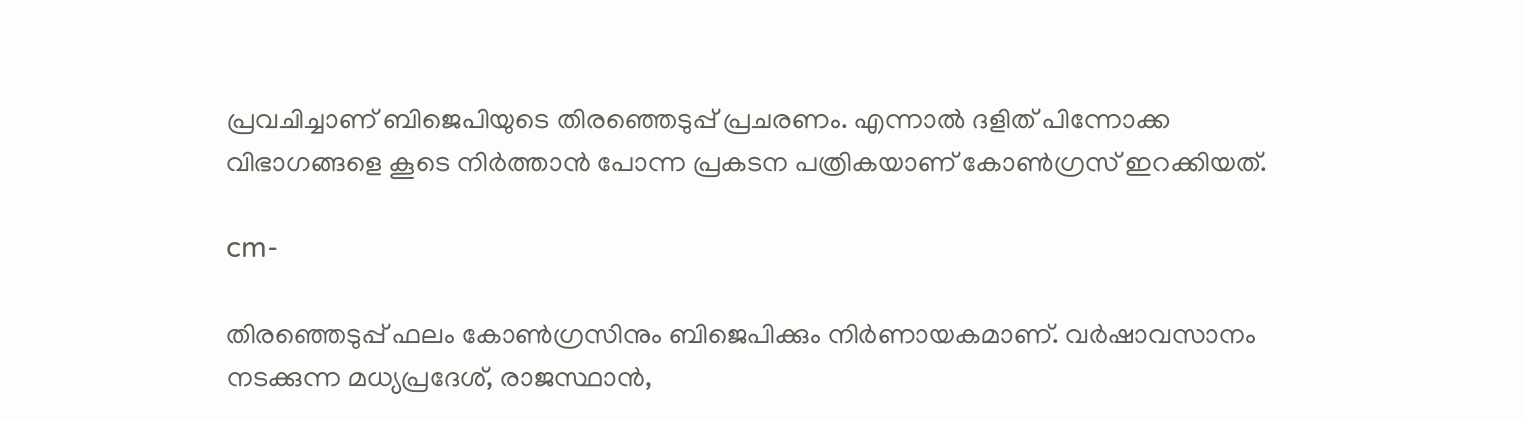പ്രവചിച്ചാണ് ബിജെപിയുടെ തിരഞ്ഞെടുപ്പ് പ്രചരണം. എന്നാല്‍ ദളിത് പിന്നോക്ക വിഭാഗങ്ങളെ കൂടെ നിര്‍ത്താന്‍ പോന്ന പ്രകടന പത്രികയാണ് കോണ്‍ഗ്രസ് ഇറക്കിയത്.

cm-

തിരഞ്ഞെടുപ്പ് ഫലം കോണ്‍ഗ്രസിനും ബിജെപിക്കും നിര്‍ണായകമാണ്. വര്‍ഷാവസാനം നടക്കുന്ന മധ്യപ്രദേശ്, രാജസ്ഥാന്‍,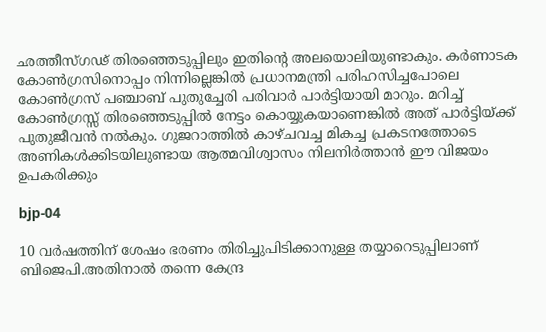ഛത്തീസ്ഗഢ് തിരഞ്ഞെടുപ്പിലും ഇതിന്റെ അലയൊലിയുണ്ടാകും. കര്‍ണാടക കോണ്‍ഗ്രസിനൊപ്പം നിന്നില്ലെങ്കില്‍ പ്രധാനമന്ത്രി പരിഹസിച്ചപോലെ കോണ്‍ഗ്രസ് പഞ്ചാബ് പുതുച്ചേരി പരിവാര്‍ പാര്‍ട്ടിയായി മാറും. മറിച്ച് കോണ്‍ഗ്രസ്സ് തിരഞ്ഞെടുപ്പില്‍ നേട്ടം കൊയ്യുകയാണെങ്കില്‍ അത് പാര്‍ട്ടിയ്ക്ക് പുതുജീവന്‍ നല്‍കും. ഗുജറാത്തില്‍ കാഴ്ചവച്ച മികച്ച പ്രകടനത്തോടെ അണികള്‍ക്കിടയിലുണ്ടായ ആത്മവിശ്വാസം നിലനിര്‍ത്താന്‍ ഈ വിജയം ഉപകരിക്കും

bjp-04

10 വര്‍ഷത്തിന് ശേഷം ഭരണം തിരിച്ചുപിടിക്കാനുള്ള തയ്യാറെടുപ്പിലാണ് ബിജെപി.അതിനാല്‍ തന്നെ കേന്ദ്ര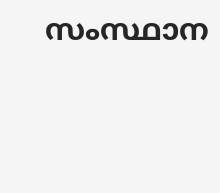സംസ്ഥാന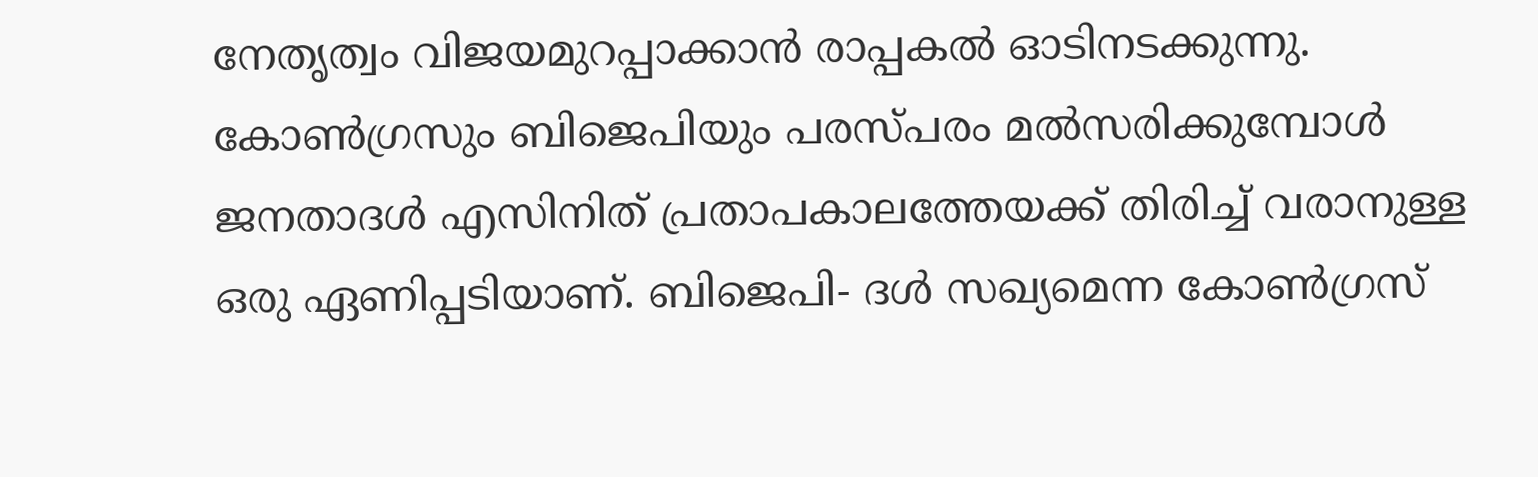നേതൃത്വം വിജയമുറപ്പാക്കാന്‍ രാപ്പകല്‍ ഓടിനടക്കുന്നു. കോണ്‍ഗ്രസും ബിജെപിയും പരസ്പരം മല്‍സരിക്കുമ്പോള്‍ ജനതാദള്‍ എസിനിത് പ്രതാപകാലത്തേയക്ക് തിരിച്ച് വരാനുള്ള ഒരു ഏണിപ്പടിയാണ്. ബിജെപി- ദള്‍ സഖ്യമെന്ന കോണ്‍ഗ്രസ്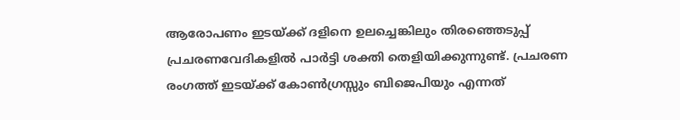ആരോപണം ഇടയ്ക്ക് ദളിനെ ഉലച്ചെങ്കിലും തിരഞ്ഞെടുപ്പ് പ്രചരണവേദികളില്‍ പാര്‍ട്ടി ശക്തി തെളിയിക്കുന്നുണ്ട്. പ്രചരണ രംഗത്ത് ഇടയ്ക്ക് കോണ്‍ഗ്രസ്സും ബിജെപിയും എന്നത്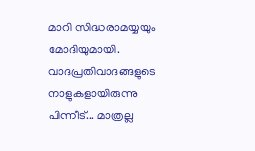മാറി സിദ്ധരാമയ്യയും മോദിയുമായി. വാദപ്രതിവാദങ്ങളുടെ നാളുകളായിരുന്നു പിന്നീട്... മാത്രല്ല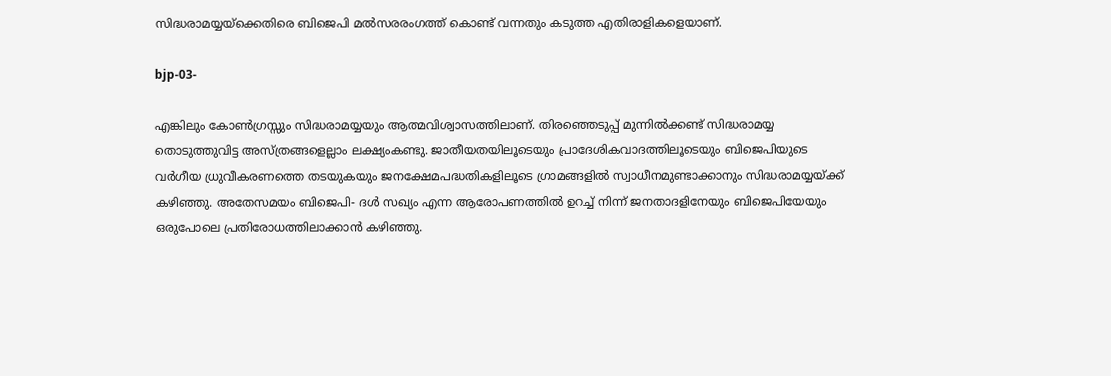സിദ്ധരാമയ്യയ്‌ക്കെതിരെ ബിജെപി മല്‍സരരംഗത്ത് കൊണ്ട് വന്നതും കടുത്ത എതിരാളികളെയാണ്.

bjp-03-

എങ്കിലും കോണ്‍ഗ്രസ്സും സിദ്ധരാമയ്യയും ആത്മവിശ്വാസത്തിലാണ്. തിരഞ്ഞെടുപ്പ് മുന്നില്‍ക്കണ്ട് സിദ്ധരാമയ്യ തൊടുത്തുവിട്ട അസ്ത്രങ്ങളെല്ലാം ലക്ഷ്യംകണ്ടു. ജാതീയതയിലൂടെയും പ്രാദേശികവാദത്തിലൂടെയും ബിജെപിയുടെ വര്‍ഗീയ ധ്രുവീകരണത്തെ തടയുകയും ജനക്ഷേമപദ്ധതികളിലൂടെ ഗ്രാമങ്ങളില്‍ സ്വാധീനമുണ്ടാക്കാനും സിദ്ധരാമയ്യയ്ക്ക് കഴിഞ്ഞു. അതേസമയം ബിജെപി- ദള്‍ സഖ്യം എന്ന ആരോപണത്തില്‍ ഉറച്ച് നിന്ന് ജനതാദളിനേയും ബിജെപിയേയും ഒരുപോലെ പ്രതിരോധത്തിലാക്കാന്‍ കഴിഞ്ഞു.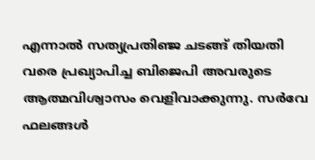എന്നാല്‍ സത്യപ്രതിഞ്ജ ചടങ്ങ് തിയതി വരെ പ്രഖ്യാപിച്ച ബിജെപി അവരുടെ ആത്മവിശ്വാസം വെളിവാക്കുന്നു. സര്‍വേ ഫലങ്ങള്‍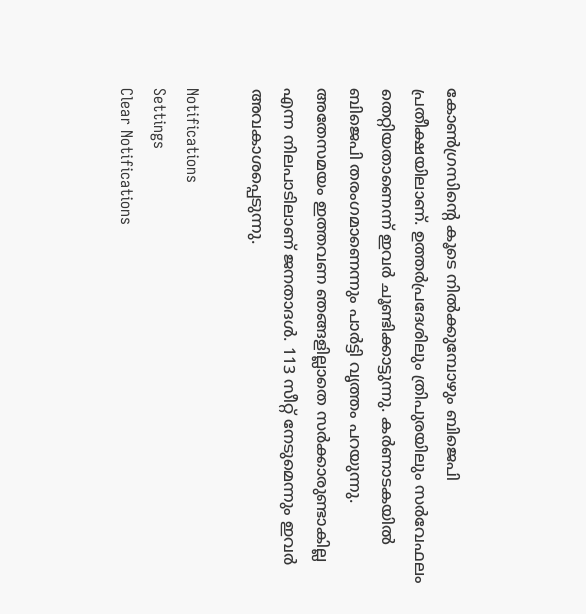കോണ്‍ഗ്രസിന്റെ കൂടെ നില്‍ക്കുമ്പോഴും ബിജെപി പ്രതീക്ഷയിലാണ്. ഉത്തര്‍പ്രദേശിലും ത്രിപുരയിലും സര്‍വേഫലം തെറ്റിയതാണെന്ന് ഇവര്‍ ചൂണ്ടിക്കാട്ടുന്നു. കര്‍ണാടകയില്‍ ബിജെപി തരംഗമാണെന്നും പാര്‍ട്ടി വൃത്തം പറയുന്നു. അതേസമയം ഇത്തവണ ഞങ്ങളില്ലാതെ സര്‍ക്കാരുണ്ടാകില്ല എന്ന നിലപാടിലാണ് ജനതാദള്‍. 113 സീറ്റ് നേടുമെന്നും ഇവര്‍ അവകാശപ്പെടുന്നു.

Notifications
Settings
Clear Notifications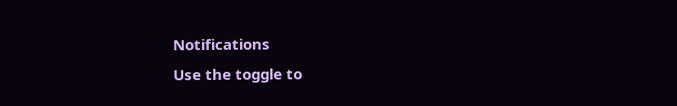Notifications
Use the toggle to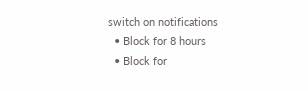switch on notifications
  • Block for 8 hours
  • Block for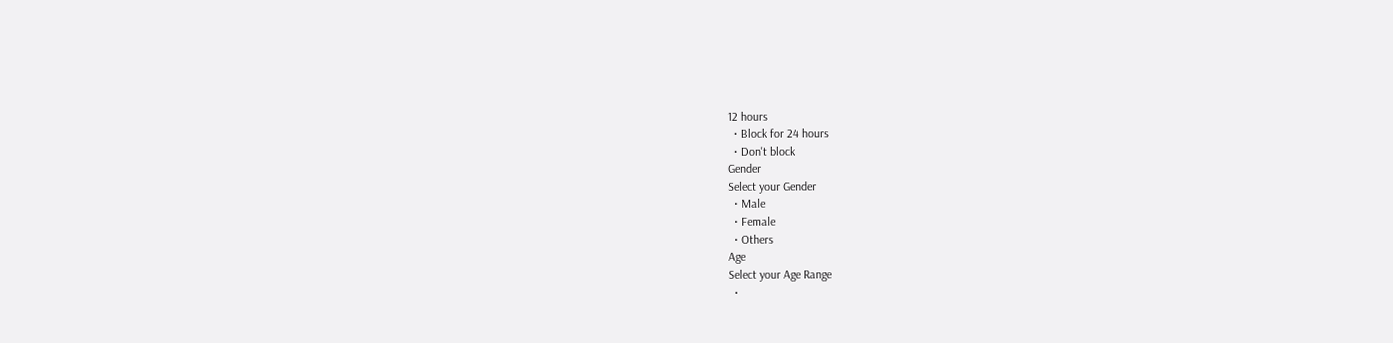12 hours
  • Block for 24 hours
  • Don't block
Gender
Select your Gender
  • Male
  • Female
  • Others
Age
Select your Age Range
  •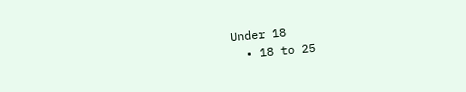Under 18
  • 18 to 25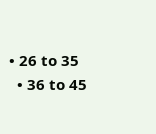• 26 to 35
  • 36 to 45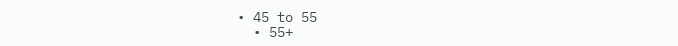• 45 to 55
  • 55+